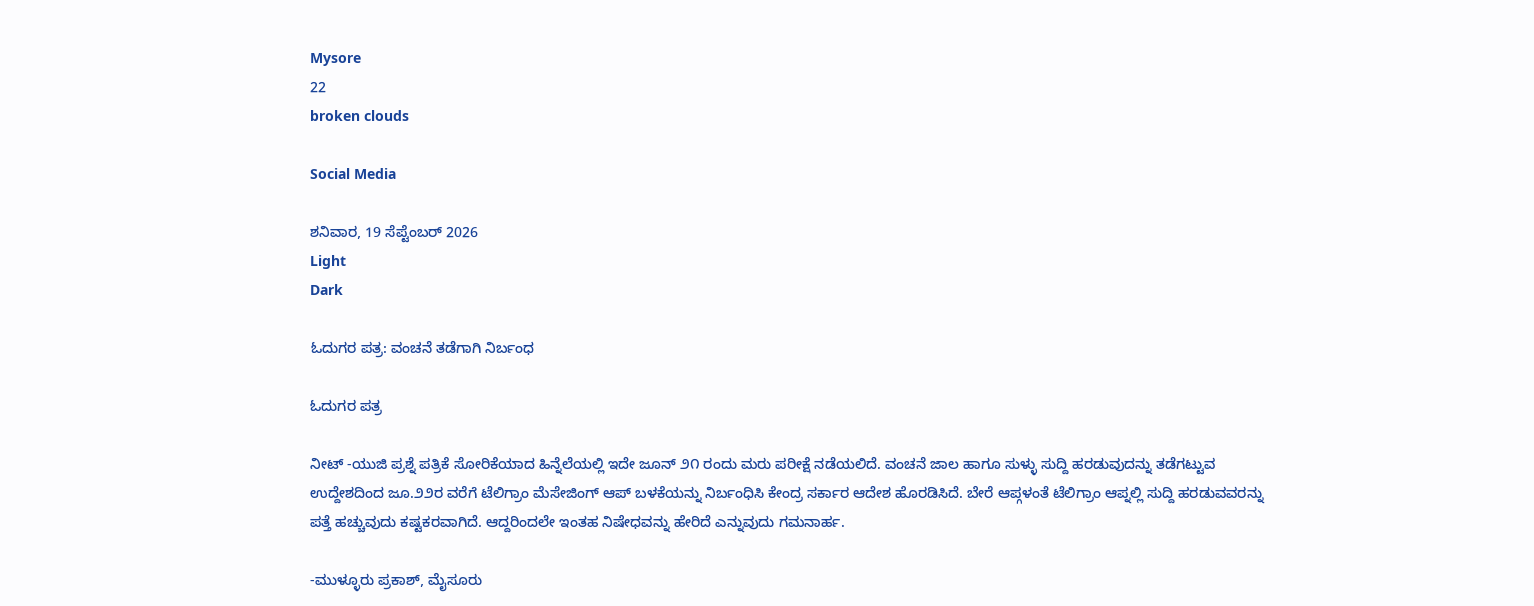Mysore
22
broken clouds

Social Media

ಶನಿವಾರ, 19 ಸೆಪ್ಟೆಂಬರ್ 2026
Light
Dark

ಓದುಗರ ಪತ್ರ: ವಂಚನೆ ತಡೆಗಾಗಿ ನಿರ್ಬಂಧ

ಓದುಗರ ಪತ್ರ

ನೀಟ್ -ಯುಜಿ ಪ್ರಶ್ನೆ ಪತ್ರಿಕೆ ಸೋರಿಕೆಯಾದ ಹಿನ್ನೆಲೆಯಲ್ಲಿ ಇದೇ ಜೂನ್ ೨೧ ರಂದು ಮರು ಪರೀಕ್ಷೆ ನಡೆಯಲಿದೆ. ವಂಚನೆ ಜಾಲ ಹಾಗೂ ಸುಳ್ಳು ಸುದ್ದಿ ಹರಡುವುದನ್ನು ತಡೆಗಟ್ಟುವ ಉದ್ದೇಶದಿಂದ ಜೂ.೨೨ರ ವರೆಗೆ ಟೆಲಿಗ್ರಾಂ ಮೆಸೇಜಿಂಗ್ ಆಪ್ ಬಳಕೆಯನ್ನು ನಿರ್ಬಂಧಿಸಿ ಕೇಂದ್ರ ಸರ್ಕಾರ ಆದೇಶ ಹೊರಡಿಸಿದೆ. ಬೇರೆ ಆಪ್ಗಳಂತೆ ಟೆಲಿಗ್ರಾಂ ಆಪ್ನಲ್ಲಿ ಸುದ್ದಿ ಹರಡುವವರನ್ನು ಪತ್ತೆ ಹಚ್ಚುವುದು ಕಷ್ಟಕರವಾಗಿದೆ. ಆದ್ದರಿಂದಲೇ ಇಂತಹ ನಿಷೇಧವನ್ನು ಹೇರಿದೆ ಎನ್ನುವುದು ಗಮನಾರ್ಹ.

-ಮುಳ್ಳೂರು ಪ್ರಕಾಶ್, ಮೈಸೂರು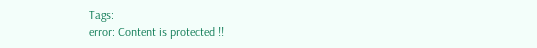Tags:
error: Content is protected !!